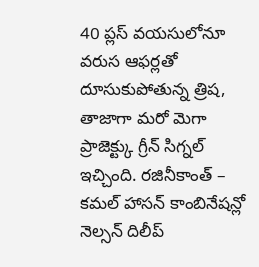40 ప్లస్ వయసులోనూ వరుస ఆఫర్లతో దూసుకుపోతున్న త్రిష, తాజాగా మరో మెగా ప్రాజెక్ట్కు గ్రీన్ సిగ్నల్ ఇచ్చింది. రజినీకాంత్ – కమల్ హాసన్ కాంబినేషన్లో నెల్సన్ దిలీప్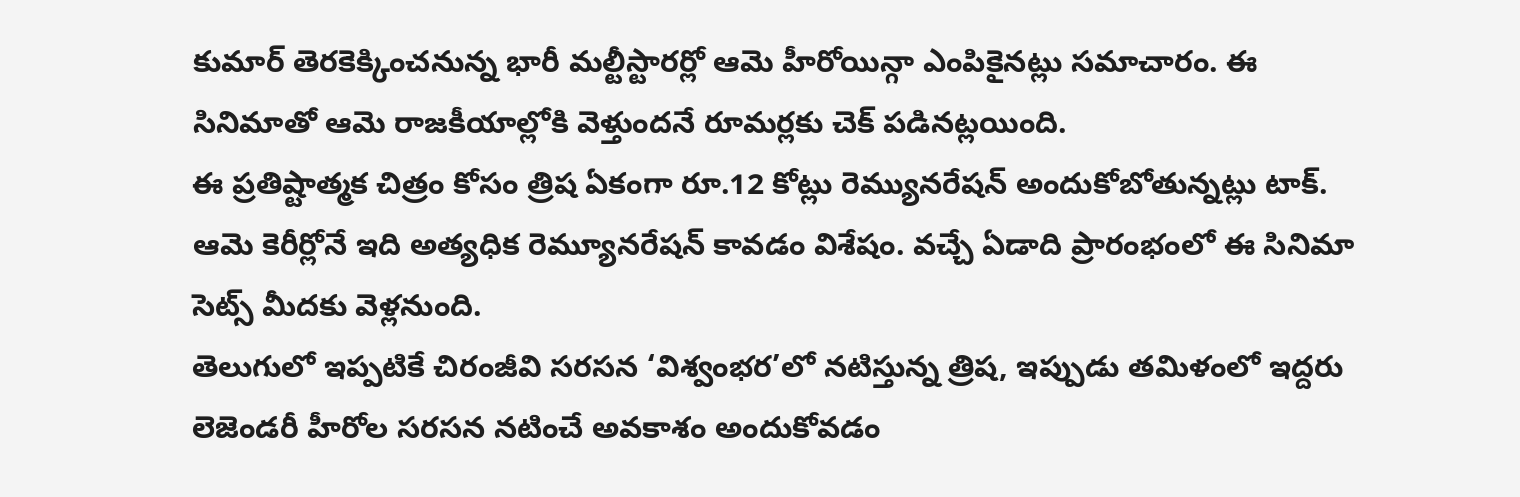కుమార్ తెరకెక్కించనున్న భారీ మల్టీస్టారర్లో ఆమె హీరోయిన్గా ఎంపికైనట్లు సమాచారం. ఈ సినిమాతో ఆమె రాజకీయాల్లోకి వెళ్తుందనే రూమర్లకు చెక్ పడినట్లయింది.
ఈ ప్రతిష్టాత్మక చిత్రం కోసం త్రిష ఏకంగా రూ.12 కోట్లు రెమ్యునరేషన్ అందుకోబోతున్నట్లు టాక్. ఆమె కెరీర్లోనే ఇది అత్యధిక రెమ్యూనరేషన్ కావడం విశేషం. వచ్చే ఏడాది ప్రారంభంలో ఈ సినిమా సెట్స్ మీదకు వెళ్లనుంది.
తెలుగులో ఇప్పటికే చిరంజీవి సరసన ‘విశ్వంభర’లో నటిస్తున్న త్రిష, ఇప్పుడు తమిళంలో ఇద్దరు లెజెండరీ హీరోల సరసన నటించే అవకాశం అందుకోవడం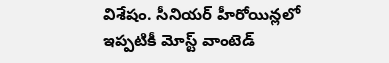విశేషం. సీనియర్ హీరోయిన్లలో ఇప్పటికీ మోస్ట్ వాంటెడ్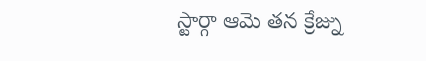స్టార్గా ఆమె తన క్రేజ్ను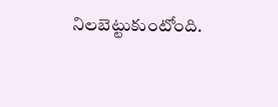నిలబెట్టుకుంటోంది.